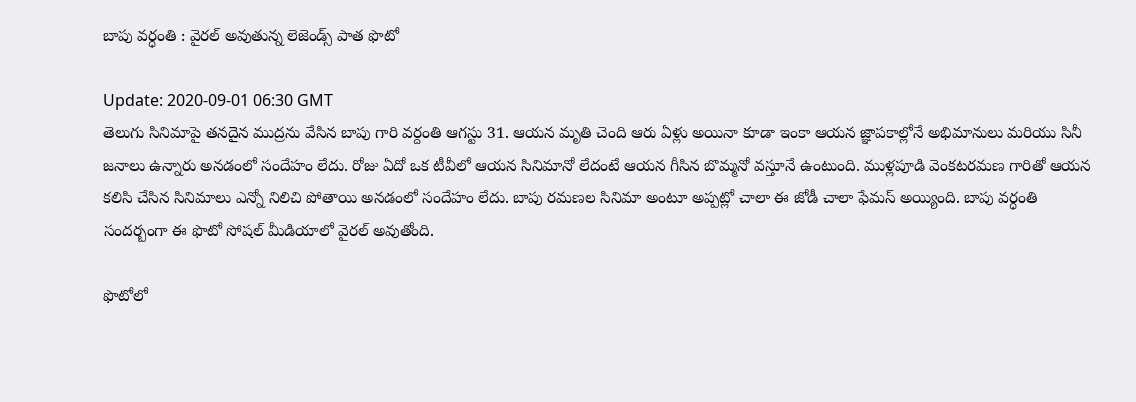బాపు వర్ధంతి : వైరల్‌ అవుతున్న లెజెండ్స్‌ పాత ఫొటో

Update: 2020-09-01 06:30 GMT
తెలుగు సినిమాపై తనదైన ముద్రను వేసిన బాపు గారి వర్దంతి ఆగస్టు 31. ఆయన మృతి చెంది ఆరు ఏళ్లు అయినా కూడా ఇంకా ఆయన జ్ఞాపకాల్లోనే అభిమానులు మరియు సినీ జనాలు ఉన్నారు అనడంలో సందేహం లేదు. రోజు ఏదో ఒక టీవీలో ఆయన సినిమానో లేదంటే ఆయన గీసిన బొమ్మనో వస్తూనే ఉంటుంది. ముళ్లపూడి వెంకటరమణ గారితో ఆయన కలిసి చేసిన సినిమాలు ఎన్నో నిలిచి పోతాయి అనడంలో సందేహం లేదు. బాపు రమణల సినిమా అంటూ అప్పట్లో చాలా ఈ జోడీ చాలా ఫేమస్‌ అయ్యింది. బాపు వర్ధంతి సందర్బంగా ఈ ఫొటో సోషల్‌ మీడియాలో వైరల్‌ అవుతోంది.

ఫొటోలో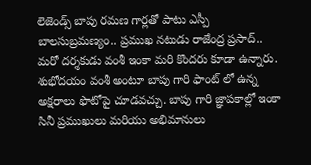లెజెండ్స్‌ బాపు రమణ గార్లతో పాటు ఎస్పీ బాలసుబ్రమణ్యం.. ప్రముఖ నటుడు రాజేంద్ర ప్రసాద్‌.. మరో దర్శకుడు వంశీ ఇంకా మరి కొందరు కూడా ఉన్నారు. శుభోదయం వంశీ అంటూ బాపు గారి ఫాంట్‌ లో ఉన్న అక్షరాలు ఫొటోపై చూడవచ్చు. బాపు గారి జ్ఞాపకాల్లో ఇంకా సినీ ప్రముఖులు మరియు అభిమానులు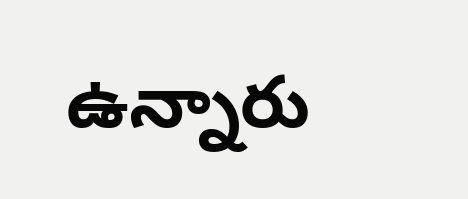ఉన్నారు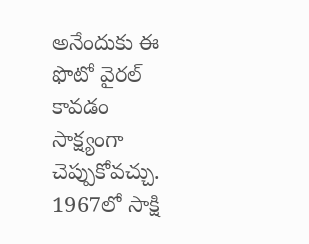అనేందుకు ఈ ఫొటో వైరల్‌ కావడం సాక్ష్యంగా చెప్పుకోవచ్చు. 1967లో సాక్షి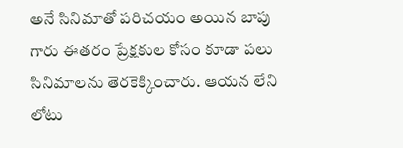అనే సినిమాతో పరిచయం అయిన బాపు గారు ఈతరం ప్రేక్షకుల కోసం కూడా పలు సినిమాలను తెరకెక్కించారు. ఆయన లేని లోటు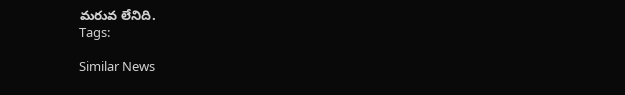మరువ లేనిది.
Tags:

Similar News